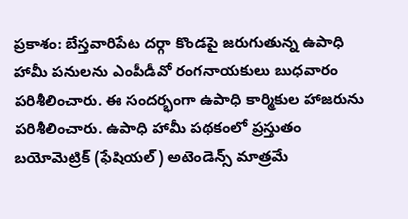ప్రకాశం: బేస్తవారిపేట దర్గా కొండపై జరుగుతున్న ఉపాధి హామీ పనులను ఎంపీడీవో రంగనాయకులు బుధవారం పరిశీలించారు. ఈ సందర్భంగా ఉపాధి కార్మికుల హాజరును పరిశీలించారు. ఉపాధి హామీ పథకంలో ప్రస్తుతం బయోమెట్రిక్ (ఫేషియల్) అటెండెన్స్ మాత్రమే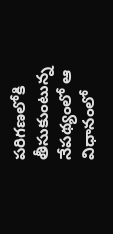పరిగణలోకి తీసుకుంటున్న నేపథ్యంలో ఆ విధానంలో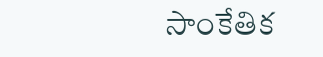సాంకేతిక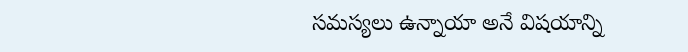సమస్యలు ఉన్నాయా అనే విషయాన్ని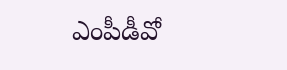ఎంపీడీవో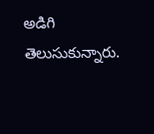అడిగి తెలుసుకున్నారు.